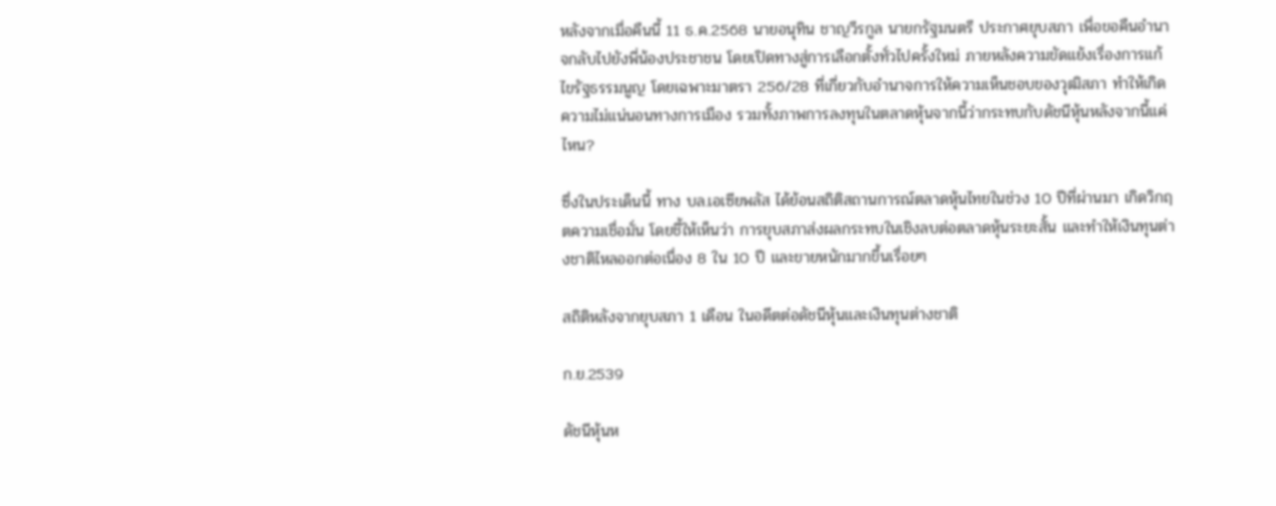หลังจากเมื่อคืนนี้ 11 ธ.ค.2568 นายอนุทิน ชาญวีรกูล นายกรัฐมนตรี ประกาศยุบสภา เพื่อขอคืนอำนาจกลับไปยังพี่น้องประชาชน โดยเปิดทางสู่การเลือกตั้งทั่วไปครั้งใหม่ ภายหลังความขัดแย้งเรื่องการแก้ไขรัฐธรรมนูญ โดยเฉพาะมาตรา 256/28 ที่เกี่ยวกับอำนาจการให้ความเห็นชอบของวุฒิสภา ทำให้เกิดความไม่แน่นอนทางการเมือง รวมทั้งภาพการลงทุนในตลาดหุ้นจากนี้ว่ากระทบกับดัชนีหุ้นหลังจากนี้แค่ไหน?

ซึ่งในประเด็นนี้ ทาง บล.เอเซียพลัส ได้ย้อนสถิติสถานการณ์ตลาดหุ้นไทยในช่วง 10 ปีที่ผ่านมา เกิดวิกฤตความเชื่อมั่น โดยชี้ให้เห็นว่า การยุบสภาส่งผลกระทบในเชิงลบต่อตลาดหุ้นระยะสั้น และทำให้เงินทุนต่างชาติไหลออกต่อเนื่อง 8 ใน 10 ปี และขายหนักมากขึ้นเรื่อยๆ

สถิติหลังจากยุบสภา 1 เดือน ในอดีตต่อดัชนีหุ้นและเงินทุนต่างชาติ

ก.ย.2539

ดัชนีหุ้นห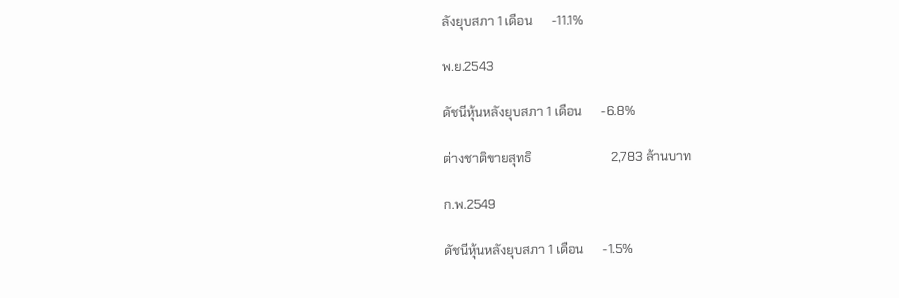ลังยุบสภา 1 เดือน      -11.1%

พ.ย.2543

ดัชนีหุ้นหลังยุบสภา 1 เดือน      -6.8%

ต่างชาติขายสุทธิ                         2,783 ล้านบาท

ก.พ.2549

ดัชนีหุ้นหลังยุบสภา 1 เดือน      -1.5%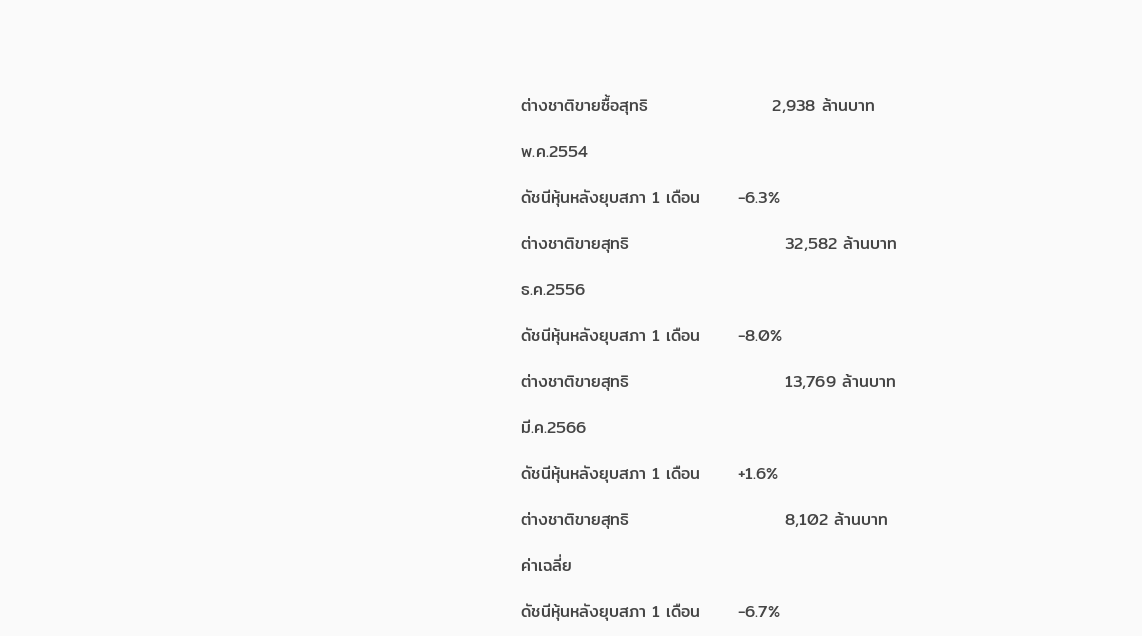ต่างชาติขายซื้อสุทธิ                    2,938 ล้านบาท

พ.ค.2554

ดัชนีหุ้นหลังยุบสภา 1 เดือน      -6.3%

ต่างชาติขายสุทธิ                         32,582 ล้านบาท

ธ.ค.2556

ดัชนีหุ้นหลังยุบสภา 1 เดือน      -8.0%

ต่างชาติขายสุทธิ                         13,769 ล้านบาท

มี.ค.2566

ดัชนีหุ้นหลังยุบสภา 1 เดือน      +1.6%

ต่างชาติขายสุทธิ                         8,102 ล้านบาท

ค่าเฉลี่ย

ดัชนีหุ้นหลังยุบสภา 1 เดือน      -6.7%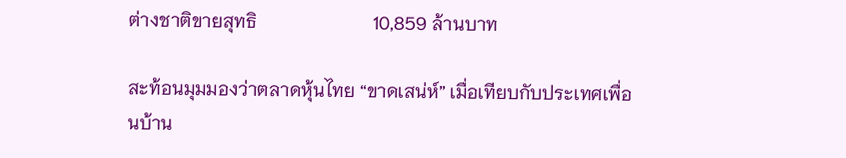ต่างชาติขายสุทธิ                         10,859 ล้านบาท

สะท้อนมุมมองว่าตลาดหุ้นไทย “ขาดเสน่ห์” เมื่อเทียบกับประเทศเพื่อนบ้าน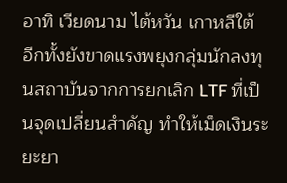อาทิ เวียดนาม ไต้หวัน เกาหลีใต้ อีกทั้งยังขาดแรงพยุงกลุ่มนักลงทุนสถาบันจากการยกเลิก LTF ที่เป็นจุดเปลี่ยนสำคัญ ทำให้เม็ดเงินระยะยา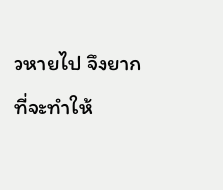วหายไป จึงยากที่จะทำให้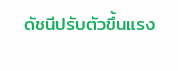ดัชนีปรับตัวขึ้นแรง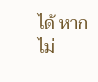ได้ หากไม่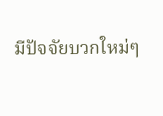มีปัจจัยบวกใหม่ๆ